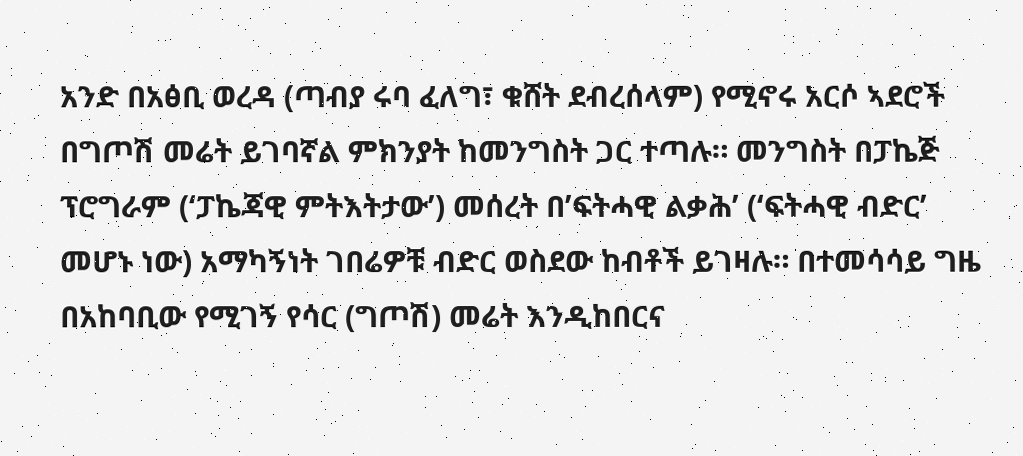አንድ በአፅቢ ወረዳ (ጣብያ ሩባ ፈለግ፣ ቁሸት ደብረሰላም) የሚኖሩ አርሶ ኣደሮች በግጦሽ መሬት ይገባኛል ምክንያት ከመንግስት ጋር ተጣሉ። መንግስት በፓኬጅ ፕሮግራም (‘ፓኬጃዊ ምትእትታው’) መሰረት በ’ፍትሓዊ ልቃሕ’ (‘ፍትሓዊ ብድር’ መሆኑ ነው) አማካኝነት ገበሬዎቹ ብድር ወስደው ከብቶች ይገዛሉ። በተመሳሳይ ግዜ በአከባቢው የሚገኝ የሳር (ግጦሽ) መሬት እንዲከበርና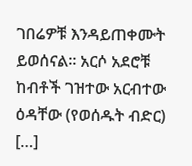ገበሬዎቹ እንዳይጠቀሙት ይወሰናል። አርሶ አደሮቹ ከብቶች ገዝተው አርብተው ዕዳቸው (የወሰዱት ብድር) […]